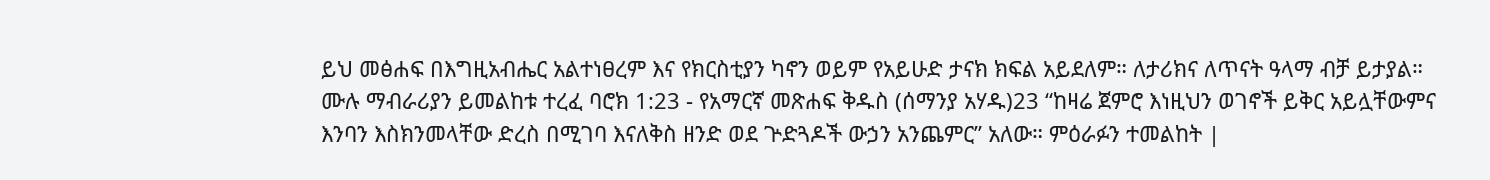ይህ መፅሐፍ በእግዚአብሔር አልተነፀረም እና የክርስቲያን ካኖን ወይም የአይሁድ ታናክ ክፍል አይደለም። ለታሪክና ለጥናት ዓላማ ብቻ ይታያል። ሙሉ ማብራሪያን ይመልከቱ ተረፈ ባሮክ 1:23 - የአማርኛ መጽሐፍ ቅዱስ (ሰማንያ አሃዱ)23 “ከዛሬ ጀምሮ እነዚህን ወገኖች ይቅር አይሏቸውምና እንባን እስክንመላቸው ድረስ በሚገባ እናለቅስ ዘንድ ወደ ጕድጓዶች ውኃን አንጨምር” አለው። ምዕራፉን ተመልከት |